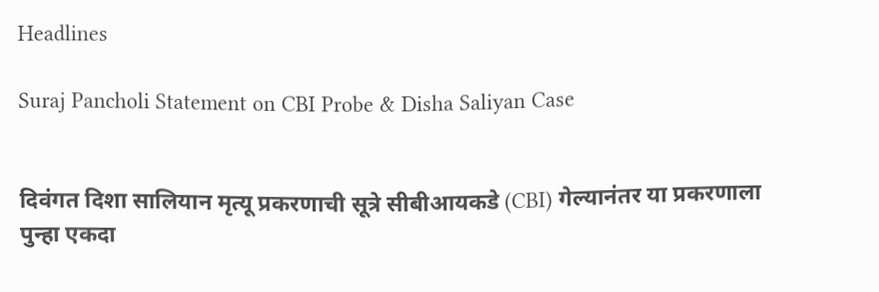Headlines

Suraj Pancholi Statement on CBI Probe & Disha Saliyan Case


दिवंगत दिशा सालियान मृत्यू प्रकरणाची सूत्रे सीबीआयकडे (CBI) गेल्यानंतर या प्रकरणाला पुन्हा एकदा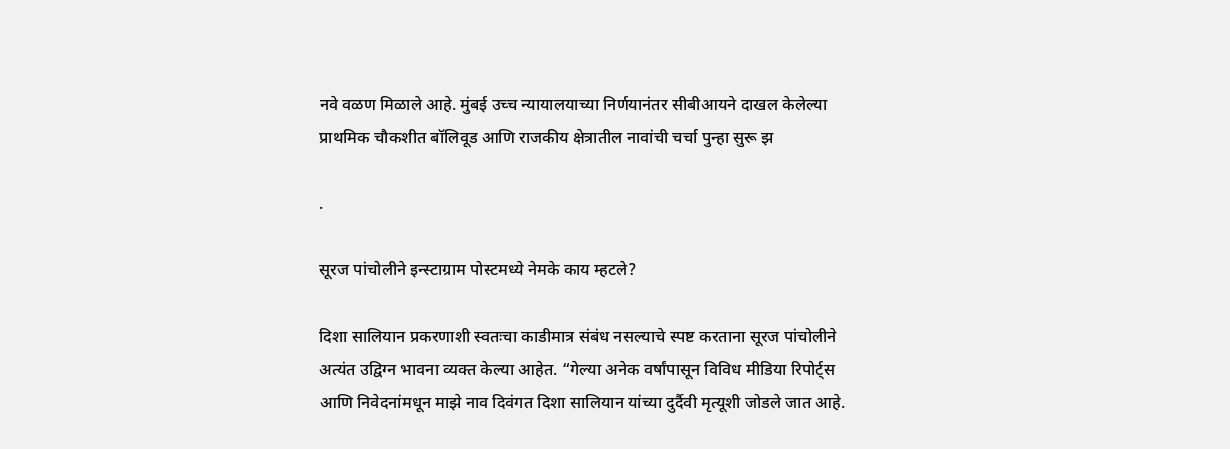नवे वळण मिळाले आहे. मुंबई उच्च न्यायालयाच्या निर्णयानंतर सीबीआयने दाखल केलेल्या प्राथमिक चौकशीत बॉलिवूड आणि राजकीय क्षेत्रातील नावांची चर्चा पुन्हा सुरू झ

.

सूरज पांचोलीने इन्स्टाग्राम पोस्टमध्ये नेमके काय म्हटले?

दिशा सालियान प्रकरणाशी स्वतःचा काडीमात्र संबंध नसल्याचे स्पष्ट करताना सूरज पांचोलीने अत्यंत उद्विग्न भावना व्यक्त केल्या आहेत. “गेल्या अनेक वर्षांपासून विविध मीडिया रिपोर्ट्स आणि निवेदनांमधून माझे नाव दिवंगत दिशा सालियान यांच्या दुर्दैवी मृत्यूशी जोडले जात आहे.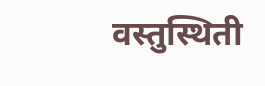वस्तुस्थिती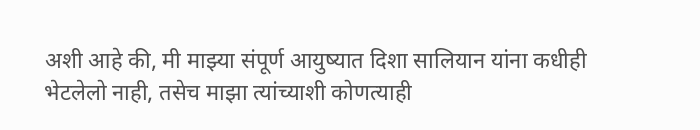अशी आहे की, मी माझ्या संपूर्ण आयुष्यात दिशा सालियान यांना कधीही भेटलेलो नाही, तसेच माझा त्यांच्याशी कोणत्याही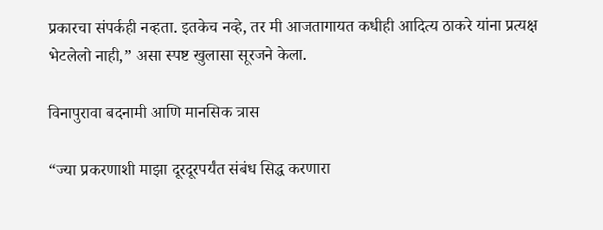प्रकारचा संपर्कही नव्हता. इतकेच नव्हे, तर मी आजतागायत कधीही आदित्य ठाकरे यांना प्रत्यक्ष भेटलेलो नाही,” असा स्पष्ट खुलासा सूरजने केला.

विनापुरावा बदनामी आणि मानसिक त्रास

“ज्या प्रकरणाशी माझा दूरदूरपर्यंत संबंध सिद्ध करणारा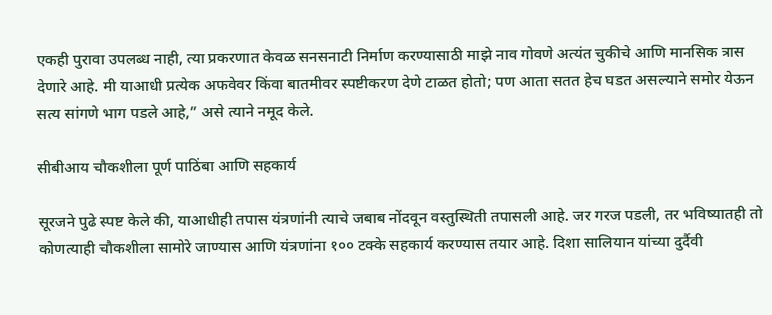एकही पुरावा उपलब्ध नाही, त्या प्रकरणात केवळ सनसनाटी निर्माण करण्यासाठी माझे नाव गोवणे अत्यंत चुकीचे आणि मानसिक त्रास देणारे आहे. मी याआधी प्रत्येक अफवेवर किंवा बातमीवर स्पष्टीकरण देणे टाळत होतो; पण आता सतत हेच घडत असल्याने समोर येऊन सत्य सांगणे भाग पडले आहे,” असे त्याने नमूद केले.

सीबीआय चौकशीला पूर्ण पाठिंबा आणि सहकार्य

सूरजने पुढे स्पष्ट केले की, याआधीही तपास यंत्रणांनी त्याचे जबाब नोंदवून वस्तुस्थिती तपासली आहे. जर गरज पडली, तर भविष्यातही तो कोणत्याही चौकशीला सामोरे जाण्यास आणि यंत्रणांना १०० टक्के सहकार्य करण्यास तयार आहे. दिशा सालियान यांच्या दुर्दैवी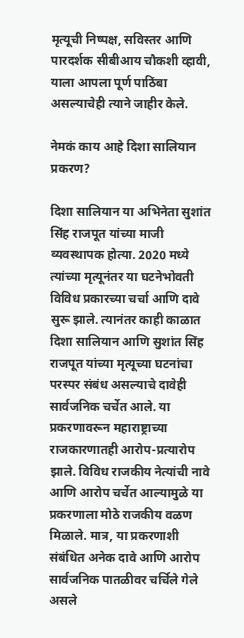मृत्यूची निष्पक्ष, सविस्तर आणि पारदर्शक सीबीआय चौकशी व्हावी, याला आपला पूर्ण पाठिंबा असल्याचेही त्याने जाहीर केले.

नेमकं काय आहे दिशा सालियान प्रकरण?

दिशा सालियान या अभिनेता सुशांत सिंह राजपूत यांच्या माजी व्यवस्थापक होत्या. 2020 मध्ये त्यांच्या मृत्यूनंतर या घटनेभोवती विविध प्रकारच्या चर्चा आणि दावे सुरू झाले. त्यानंतर काही काळात दिशा सालियान आणि सुशांत सिंह राजपूत यांच्या मृत्यूच्या घटनांचा परस्पर संबंध असल्याचे दावेही सार्वजनिक चर्चेत आले. या प्रकरणावरून महाराष्ट्राच्या राजकारणातही आरोप-प्रत्यारोप झाले. विविध राजकीय नेत्यांची नावे आणि आरोप चर्चेत आल्यामुळे या प्रकरणाला मोठे राजकीय वळण मिळाले. मात्र, या प्रकरणाशी संबंधित अनेक दावे आणि आरोप सार्वजनिक पातळीवर चर्चिले गेले असले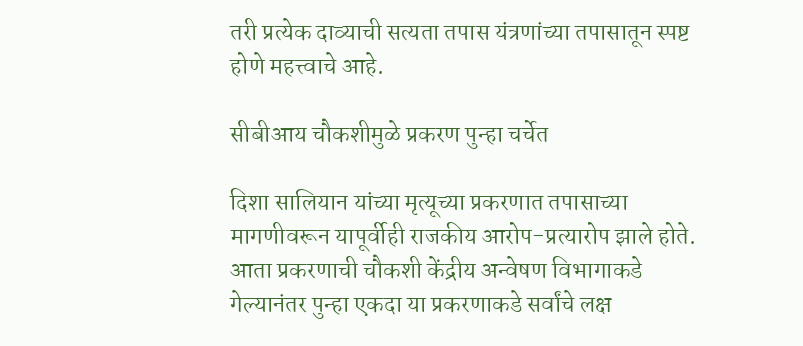तरी प्रत्येक दाव्याची सत्यता तपास यंत्रणांच्या तपासातून स्पष्ट होणे महत्त्वाचे आहे.

सीबीआय चौकशीमुळे प्रकरण पुन्हा चर्चेत

दिशा सालियान यांच्या मृत्यूच्या प्रकरणात तपासाच्या मागणीवरून यापूर्वीही राजकीय आरोप-प्रत्यारोप झाले होते. आता प्रकरणाची चौकशी केंद्रीय अन्वेषण विभागाकडे गेल्यानंतर पुन्हा एकदा या प्रकरणाकडे सर्वांचे लक्ष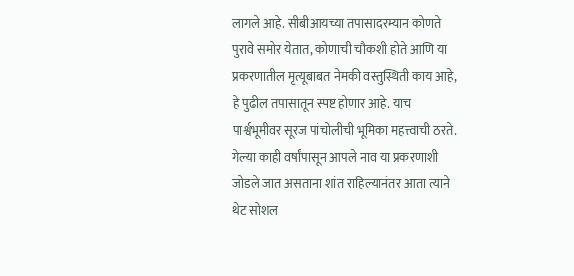लागले आहे. सीबीआयच्या तपासादरम्यान कोणते पुरावे समोर येतात, कोणाची चौकशी होते आणि या प्रकरणातील मृत्यूबाबत नेमकी वस्तुस्थिती काय आहे, हे पुढील तपासातून स्पष्ट होणार आहे. याच पार्श्वभूमीवर सूरज पांचोलीची भूमिका महत्त्वाची ठरते. गेल्या काही वर्षांपासून आपले नाव या प्रकरणाशी जोडले जात असताना शांत राहिल्यानंतर आता त्याने थेट सोशल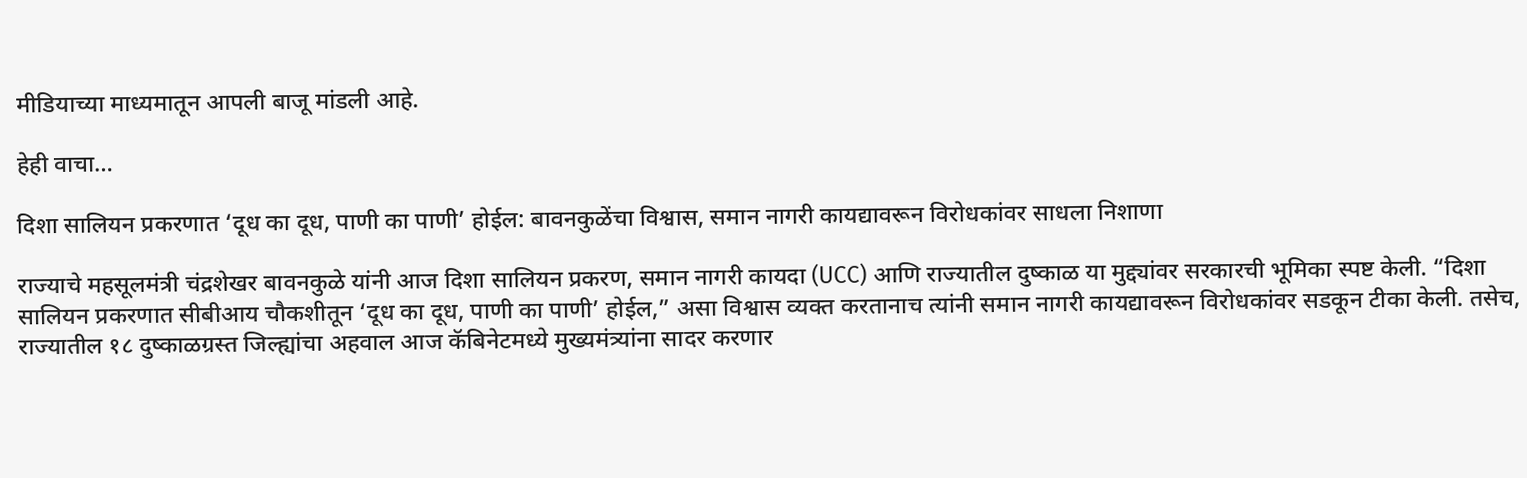मीडियाच्या माध्यमातून आपली बाजू मांडली आहे.

हेही वाचा…

दिशा सालियन प्रकरणात ‘दूध का दूध, पाणी का पाणी’ होईल: बावनकुळेंचा विश्वास, समान नागरी कायद्यावरून विरोधकांवर साधला निशाणा

राज्याचे महसूलमंत्री चंद्रशेखर बावनकुळे यांनी आज दिशा सालियन प्रकरण, समान नागरी कायदा (UCC) आणि राज्यातील दुष्काळ या मुद्द्यांवर सरकारची भूमिका स्पष्ट केली. “दिशा सालियन प्रकरणात सीबीआय चौकशीतून ‘दूध का दूध, पाणी का पाणी’ होईल,” असा विश्वास व्यक्त करतानाच त्यांनी समान नागरी कायद्यावरून विरोधकांवर सडकून टीका केली. तसेच, राज्यातील १८ दुष्काळग्रस्त जिल्ह्यांचा अहवाल आज कॅबिनेटमध्ये मुख्यमंत्र्यांना सादर करणार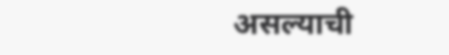असल्याची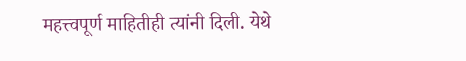महत्त्वपूर्ण माहितीही त्यांनी दिली. येथे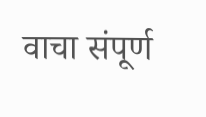वाचा संपूर्ण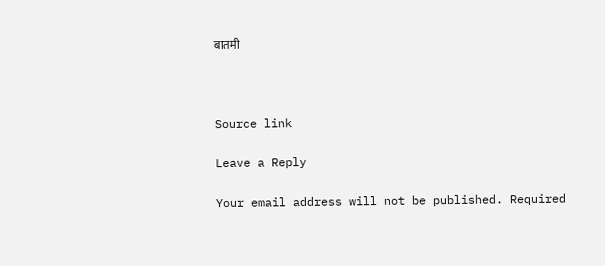बातमी



Source link

Leave a Reply

Your email address will not be published. Required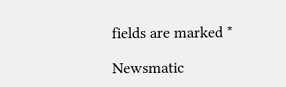fields are marked *

Newsmatic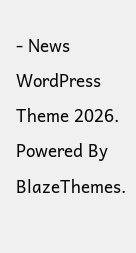- News WordPress Theme 2026. Powered By BlazeThemes.